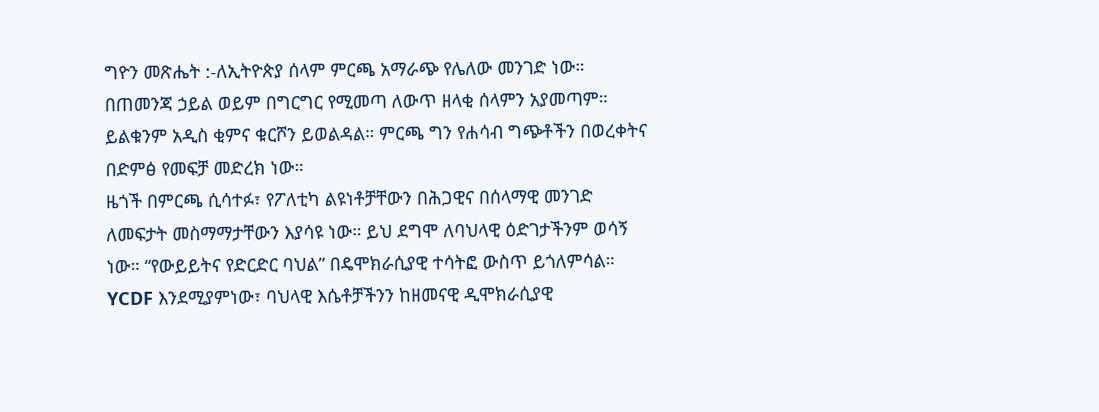ግዮን መጽሔት :-ለኢትዮጵያ ሰላም ምርጫ አማራጭ የሌለው መንገድ ነው። በጠመንጃ ኃይል ወይም በግርግር የሚመጣ ለውጥ ዘላቂ ሰላምን አያመጣም። ይልቁንም አዲስ ቂምና ቁርሾን ይወልዳል። ምርጫ ግን የሐሳብ ግጭቶችን በወረቀትና በድምፅ የመፍቻ መድረክ ነው።
ዜጎች በምርጫ ሲሳተፉ፣ የፖለቲካ ልዩነቶቻቸውን በሕጋዊና በሰላማዊ መንገድ ለመፍታት መስማማታቸውን እያሳዩ ነው። ይህ ደግሞ ለባህላዊ ዕድገታችንም ወሳኝ ነው። “የውይይትና የድርድር ባህል” በዴሞክራሲያዊ ተሳትፎ ውስጥ ይጎለምሳል። YCDF እንደሚያምነው፣ ባህላዊ እሴቶቻችንን ከዘመናዊ ዲሞክራሲያዊ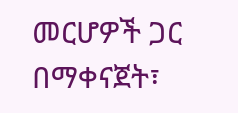መርሆዎች ጋር በማቀናጀት፣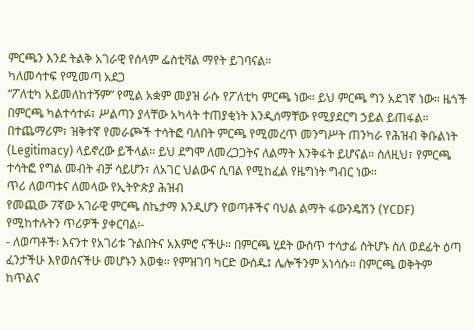ምርጫን እንደ ትልቅ አገራዊ የሰላም ፌስቲቫል ማየት ይገባናል።
ካለመሳተፍ የሚመጣ አደጋ
“ፖለቲካ አይመለከተኝም” የሚል አቋም መያዝ ራሱ የፖለቲካ ምርጫ ነው። ይህ ምርጫ ግን አደገኛ ነው። ዜጎች በምርጫ ካልተሳተፉ፣ ሥልጣን ያላቸው አካላት ተጠያቂነት እንዲሰማቸው የሚያደርግ ኃይል ይጠፋል።
በተጨማሪም፣ ዝቅተኛ የመራጮች ተሳትፎ ባለበት ምርጫ የሚመረጥ መንግሥት ጠንካራ የሕዝብ ቅቡልነት (Legitimacy) ላይኖረው ይችላል። ይህ ደግሞ ለመረጋጋትና ለልማት እንቅፋት ይሆናል። ስለዚህ፣ የምርጫ ተሳትፎ የግል መብት ብቻ ሳይሆን፣ ለአገር ህልውና ሲባል የሚከፈል የዜግነት ግብር ነው።
ጥሪ ለወጣቱና ለመላው የኢትዮጵያ ሕዝብ
የመጪው 7ኛው አገራዊ ምርጫ ስኬታማ እንዲሆን የወጣቶችና ባህል ልማት ፋውንዴሽን (YCDF) የሚከተሉትን ጥሪዎች ያቀርባል፡-
- ለወጣቶች፡ እናንተ የአገሪቱ ጉልበትና አእምሮ ናችሁ። በምርጫ ሂደት ውስጥ ተሳታፊ ስትሆኑ ስለ ወደፊት ዕጣ ፈንታችሁ እየወሰናችሁ መሆኑን እወቁ። የምዝገባ ካርድ ውሰዱ፤ ሌሎችንም አነሳሱ። በምርጫ ወቅትም ከጥልና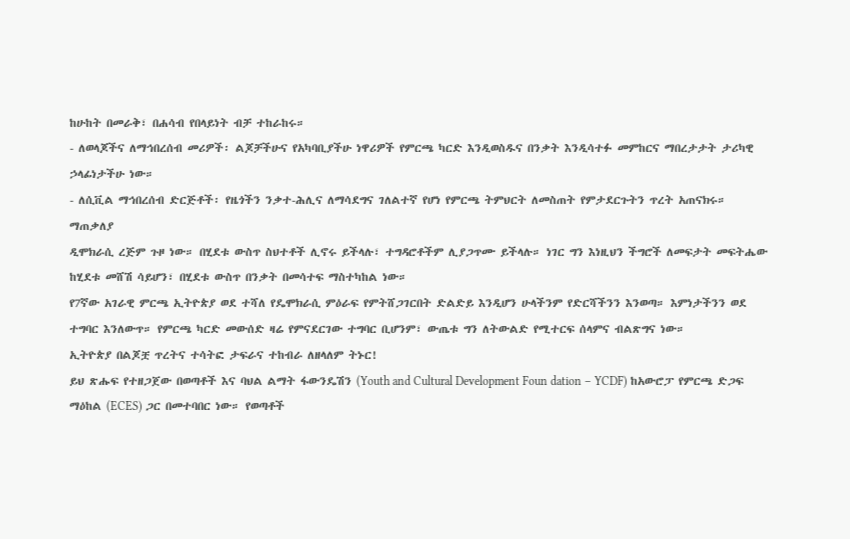ከሁከት በመራቅ፣ በሐሳብ የበላይነት ብቻ ተከራከሩ።
- ለወላጆችና ለማኅበረሰብ መሪዎች፡ ልጆቻችሁና የአካባቢያችሁ ነዋሪዎች የምርጫ ካርድ እንዲወስዱና በንቃት እንዲሳተፉ መምከርና ማበረታታት ታሪካዊ ኃላፊነታችሁ ነው።
- ለሲቪል ማኅበረሰብ ድርጅቶች፡ የዜጎችን ንቃተ-ሕሊና ለማሳደግና ገለልተኛ የሆነ የምርጫ ትምህርት ለመስጠት የምታደርጉትን ጥረት አጠናክሩ።
ማጠቃለያ
ዲሞክራሲ ረጅም ጉዞ ነው። በሂደቱ ውስጥ ስህተቶች ሊኖሩ ይችላሉ፣ ተግዳሮቶችም ሊያጋጥሙ ይችላሉ። ነገር ግን እነዚህን ችግሮች ለመፍታት መፍትሔው ከሂደቱ መሸሽ ሳይሆን፣ በሂደቱ ውስጥ በንቃት በመሳተፍ ማስተካከል ነው።
የ7ኛው አገራዊ ምርጫ ኢትዮጵያ ወደ ተሻለ የዴሞክራሲ ምዕራፍ የምትሸጋገርበት ድልድይ እንዲሆን ሁላችንም የድርሻችንን እንወጣ። እምነታችንን ወደ ተግባር እንለውጥ። የምርጫ ካርድ መውሰድ ዛሬ የምናደርገው ተግባር ቢሆንም፣ ውጤቱ ግን ለትውልድ የሚተርፍ ሰላምና ብልጽግና ነው።
ኢትዮጵያ በልጆቿ ጥረትና ተሳትፎ ታፍራና ተከብራ ለዘላለም ትኑር!
ይህ ጽሑፍ የተዘጋጀው በወጣቶች እና ባህል ልማት ፋውንዴሽን (Youth and Cultural Development Foun dation – YCDF) ከአውሮፓ የምርጫ ድጋፍ ማዕከል (ECES) ጋር በመተባበር ነው። የወጣቶች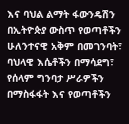እና ባህል ልማት ፋውንዴሽን በኢትዮጵያ ውስጥ የወጣቶችን ሁለንተናዊ አቅም በመገንባት፣ ባህላዊ እሴቶችን በማሳደግ፣ የሰላም ግንባታ ሥራዎችን በማስፋፋት እና የወጣቶችን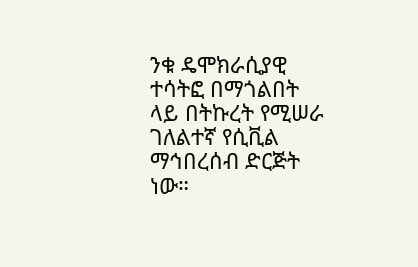ንቁ ዴሞክራሲያዊ ተሳትፎ በማጎልበት ላይ በትኩረት የሚሠራ ገለልተኛ የሲቪል ማኅበረሰብ ድርጅት ነው።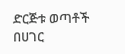ድርጅቱ ወጣቶች በሀገር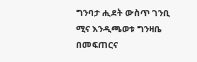ግንባታ ሒደት ውስጥ ገንቢ ሚና እንዲጫወቱ ግንዛቤ በመፍጠርና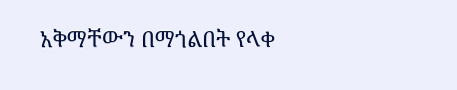አቅማቸውን በማጎልበት የላቀ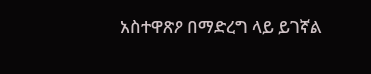አስተዋጽዖ በማድረግ ላይ ይገኛል